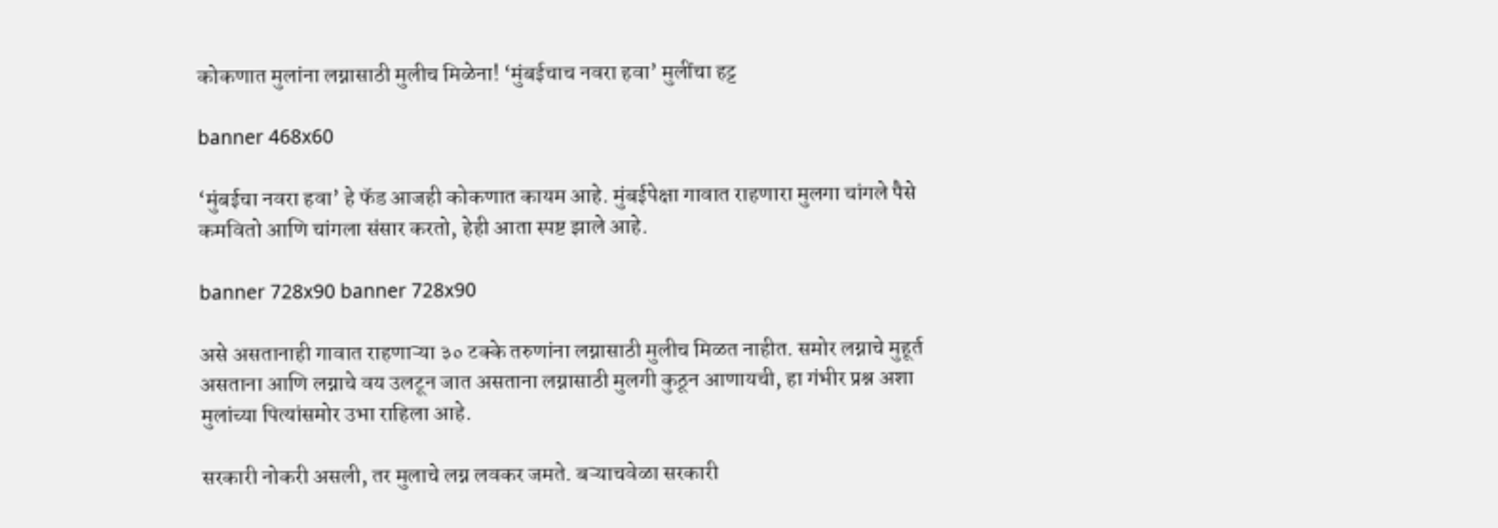कोकणात मुलांना लग्नासाठी मुलीच मिळेना! ‘मुंबईचाच नवरा हवा’ मुलींचा हट्ट

banner 468x60

‘मुंबईचा नवरा हवा’ हे फॅड आजही कोकणात कायम आहे. मुंबईपेक्षा गावात राहणारा मुलगा चांगले पैसे कमवितो आणि चांगला संसार करतो, हेही आता स्पष्ट झाले आहे.

banner 728x90 banner 728x90

असे असतानाही गावात राहणाऱ्या ३० टक्के तरुणांना लग्नासाठी मुलीच मिळत नाहीत. समोर लग्नाचे मुहूर्त असताना आणि लग्नाचे वय उलटून जात असताना लग्नासाठी मुलगी कुठून आणायची, हा गंभीर प्रश्न अशा मुलांच्या पित्यांसमोर उभा राहिला आहे.

सरकारी नोकरी असली, तर मुलाचे लग्न लवकर जमते. बऱ्याचवेळा सरकारी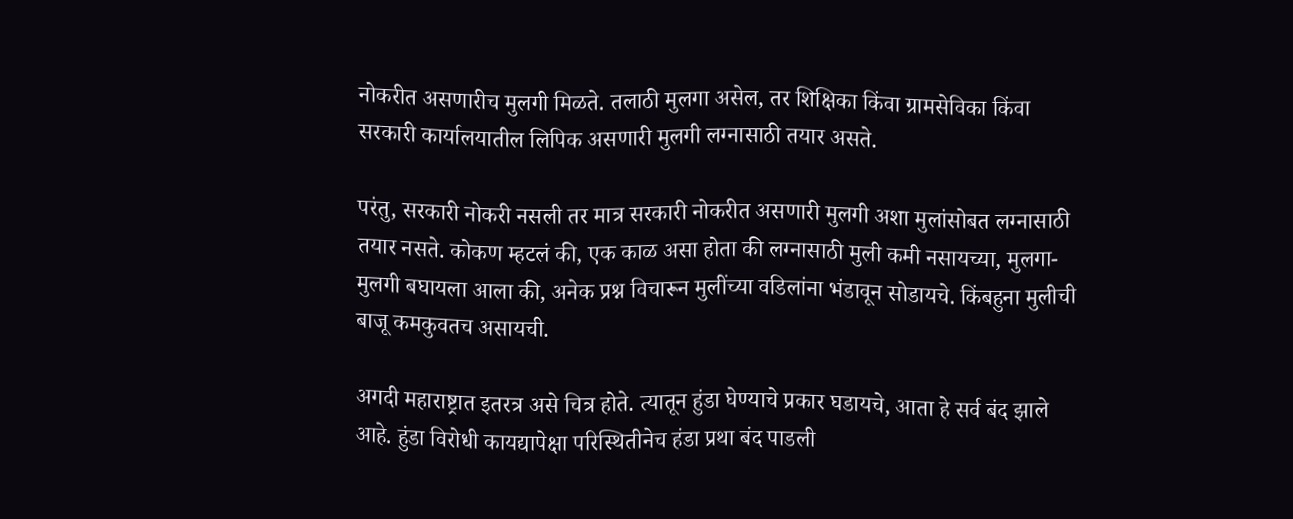नोकरीत असणारीच मुलगी मिळते. तलाठी मुलगा असेल, तर शिक्षिका किंवा ग्रामसेविका किंवा सरकारी कार्यालयातील लिपिक असणारी मुलगी लग्नासाठी तयार असते.

परंतु, सरकारी नोकरी नसली तर मात्र सरकारी नोकरीत असणारी मुलगी अशा मुलांसोबत लग्नासाठी तयार नसते. कोकण म्हटलं की, एक काळ असा होता की लग्नासाठी मुली कमी नसायच्या, मुलगा- मुलगी बघायला आला की, अनेक प्रश्न विचारून मुलींच्या वडिलांना भंडावून सोडायचे. किंबहुना मुलीची बाजू कमकुवतच असायची.

अगदी महाराष्ट्रात इतरत्र असे चित्र होते. त्यातून हुंडा घेण्याचे प्रकार घडायचे, आता हे सर्व बंद झाले आहे. हुंडा विरोधी कायद्यापेक्षा परिस्थितीनेच हंडा प्रथा बंद पाडली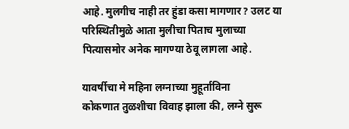आहे. मुलगीच नाही तर हुंडा कसा मागणार? उलट या परिस्थितीमुळे आता मुलीचा पिताच मुलाच्या पित्यासमोर अनेक मागण्या ठेवू लागला आहे.

यावर्षीचा मे महिना लग्नाच्या मुहूर्ताविना
कोकणात तुळशीचा विवाह झाला की, लग्ने सुरू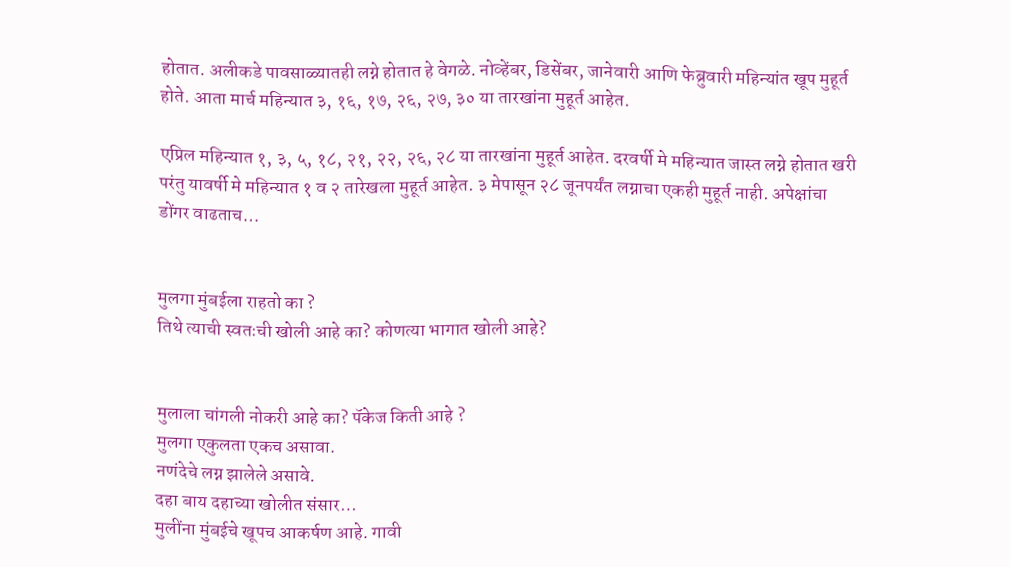होतात. अलीकडे पावसाळ्यातही लग्ने होतात हे वेगळे. नोव्हेंबर, डिसेंबर, जानेवारी आणि फेब्रुवारी महिन्यांत खूप मुहूर्त होते. आता मार्च महिन्यात ३, १६, १७, २६, २७, ३० या तारखांना मुहूर्त आहेत.

एप्रिल महिन्यात १, ३, ५, १८, २१, २२, २६, २८ या तारखांना मुहूर्त आहेत. दरवर्षी मे महिन्यात जास्त लग्ने होतात खरी परंतु यावर्षी मे महिन्यात १ व २ तारेखला मुहूर्त आहेत. ३ मेपासून २८ जूनपर्यंत लग्नाचा एकही मुहूर्त नाही. अपेक्षांचा डोंगर वाढताच…


मुलगा मुंबईला राहतो का ?
तिथे त्याची स्वतःची खोली आहे का? कोणत्या भागात खोली आहे?


मुलाला चांगली नोकरी आहे का? पॅकेज किती आहे ?
मुलगा एकुलता एकच असावा.
नणंदेचे लग्न झालेले असावे.
दहा बाय दहाच्या खोलीत संसार…
मुलींना मुंबईचे खूपच आकर्षण आहे. गावी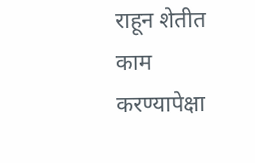राहून शेतीत काम करण्यापेक्षा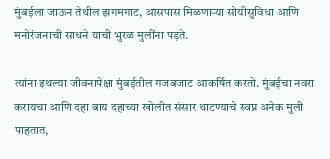मुंबईला जाऊन तेथील झगमगाट, आसपास मिळणाऱ्या सोयीसुविधा आणि मनोरंजनाची साधने याची भुरळ मुलींना पड़ते.

त्यांना इथल्या जीवनापेक्षा मुंबईतील गजबजाट आकर्षित करतो. मुंबईचा नवरा करायचा आणि दहा बाय दहाच्या खोलीत संसार थाटण्याचे स्वप्न अनेक मुली पाहतात,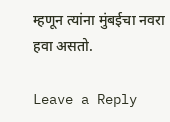म्हणून त्यांना मुंबईचा नवरा हवा असतो.

Leave a Reply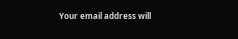Your email address will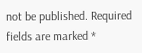not be published. Required fields are marked *